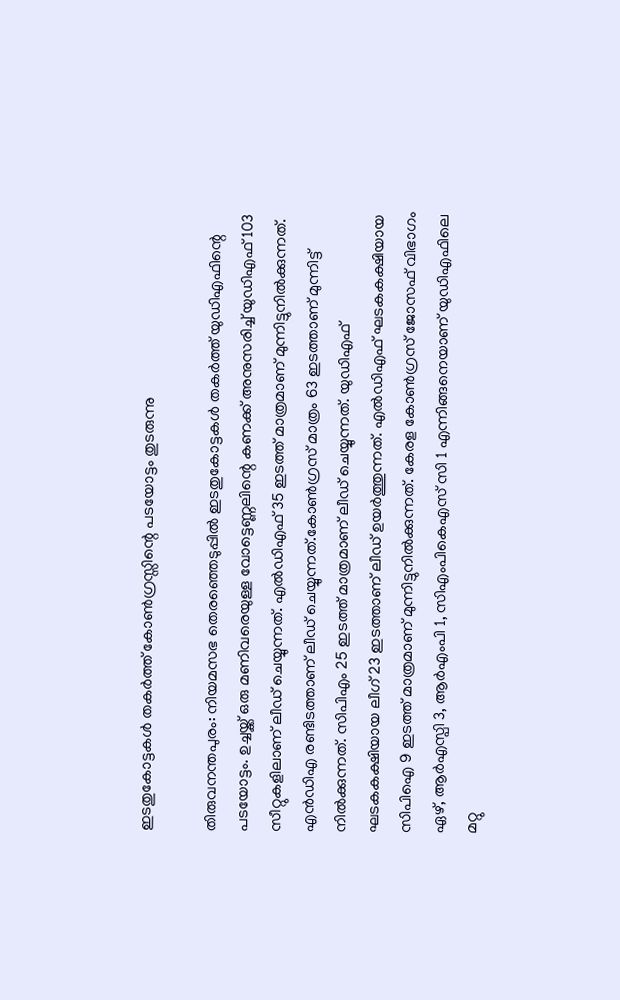ഇടതുകോട്ടകൾ തകർത്ത് കോൺഗ്രസ്സിന്റെ പടയോട്ടം തുടരുന്നു

തിരുവനന്തപുരം: നിയമസഭ തെരഞ്ഞെടുപ്പിൽ ഇടതുകോട്ടകൾ തകർത്ത് യുഡിഎഫിന്റെ പടയോട്ടം. ഉച്ചയ്ക്ക് ഒരു മണിവരെയുള്ള വോട്ടെണ്ണലിന്റെ കണക്ക് അനുസരിച്ച് യുഡിഎഫ് 103 സീറ്റുകളിലാണ് ലീഡ് ചെയ്യുന്നത്. എൽഡിഎഫ് 35 ഇടത്ത് മാത്രമാണ് മുന്നിട്ടുനിൽക്കുന്നത്. എൻഡിഎ രണ്ടിടത്താണ് ലീഡ് ചെയ്യുന്നത്.കോൺഗ്രസ് മാത്രം 63 ഇടത്താണ് മുന്നിട്ട് നിൽക്കുന്നത്. സിപിഎം 25 ഇടത്ത് മാത്രമാണ് ലീഡ് ചെയ്യുന്നത്. യുഡിഎഫ് ഘടകകക്ഷിയായ ലീഗ് 23 ഇടത്താണ് ലീഡ് ഉയർത്തുന്നത്. എൽഡിഎഫ് ഘടകകക്ഷിയായ സിപിഐ 9 ഇടത്ത് മാത്രമാണ് മുന്നിട്ടുനിൽക്കുന്നത്. കേരള കോൺഗ്രസ് ജോസഫ് വിഭാഗം ഏഴ്, ആർഎസ്പി 3, ആർഎംപി 1, സിഎംപികെഎസ് സി 1 എന്നിങ്ങനെയാണ് യുഡിഎഫിലെ മറ്റു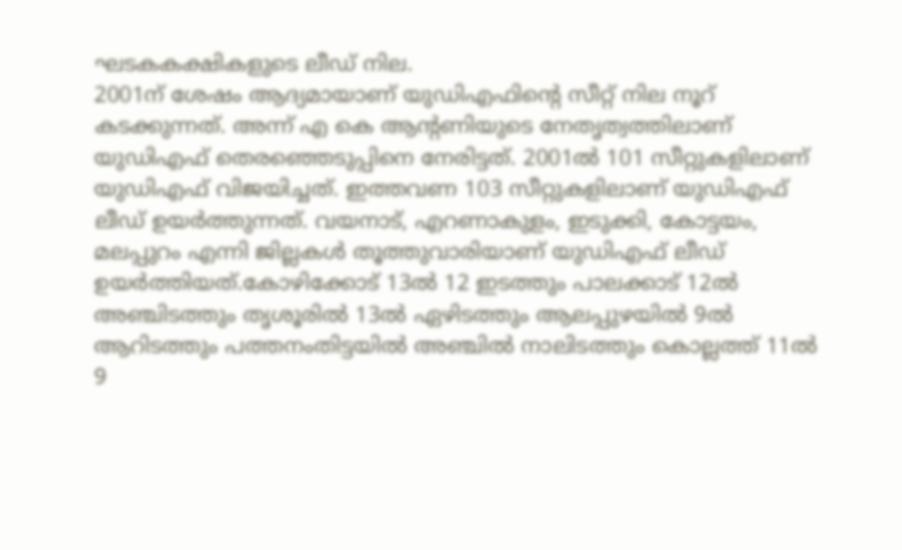ഘടകകക്ഷികളുടെ ലീഡ് നില.
2001ന് ശേഷം ആദ്യമായാണ് യുഡിഎഫിന്റെ സീറ്റ് നില നൂറ് കടക്കുന്നത്. അന്ന് എ കെ ആന്റണിയുടെ നേതൃത്വത്തിലാണ് യുഡിഎഫ് തെരഞ്ഞെടുപ്പിനെ നേരിട്ടത്. 2001ൽ 101 സീറ്റുകളിലാണ് യുഡിഎഫ് വിജയിച്ചത്. ഇത്തവണ 103 സീറ്റുകളിലാണ് യുഡിഎഫ് ലീഡ് ഉയർത്തുന്നത്. വയനാട്, എറണാകുളം, ഇടുക്കി, കോട്ടയം, മലപ്പുറം എന്നി ജില്ലകൾ തൂത്തുവാരിയാണ് യുഡിഎഫ് ലീഡ് ഉയർത്തിയത്.കോഴിക്കോട് 13ൽ 12 ഇടത്തും പാലക്കാട് 12ൽ അഞ്ചിടത്തും തൃശൂരിൽ 13ൽ ഏഴിടത്തും ആലപ്പുഴയിൽ 9ൽ ആറിടത്തും പത്തനംതിട്ടയിൽ അഞ്ചിൽ നാലിടത്തും കൊല്ലത്ത് 11ൽ 9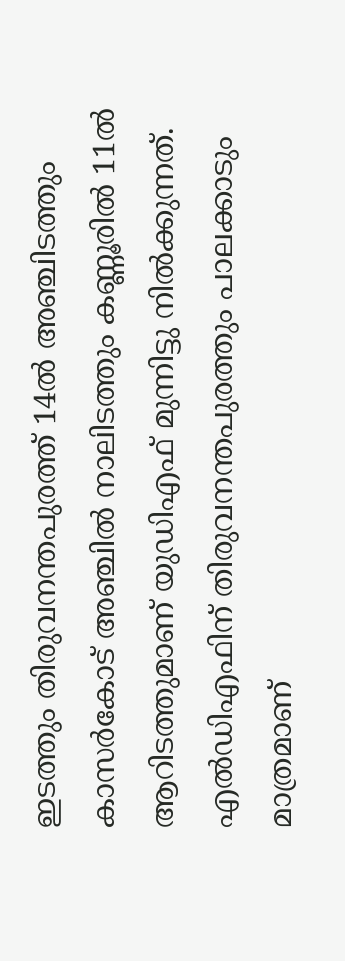ഇടത്തും തിരുവനന്തപുരത്ത് 14ൽ അഞ്ചിടത്തും കാസർകോട് അഞ്ചിൽ നാലിടത്തും കണ്ണൂരിൽ 11ൽ ആറിടത്തുമാണ് യുഡിഎഫ് മുന്നിട്ടു നിൽക്കുന്നത്. എൽഡിഎഫിന് തിരുവനന്തപുരത്തും പാലക്കാടും മാത്രമാണ്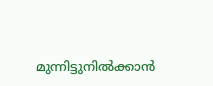മുന്നിട്ടുനിൽക്കാൻ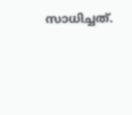സാധിച്ചത്.